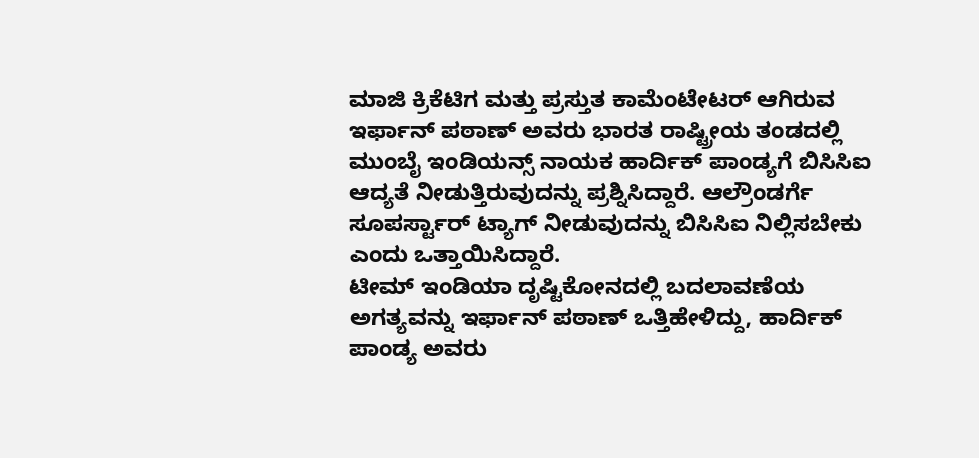ಮಾಜಿ ಕ್ರಿಕೆಟಿಗ ಮತ್ತು ಪ್ರಸ್ತುತ ಕಾಮೆಂಟೇಟರ್ ಆಗಿರುವ ಇರ್ಫಾನ್ ಪಠಾಣ್ ಅವರು ಭಾರತ ರಾಷ್ಟ್ರೀಯ ತಂಡದಲ್ಲಿ ಮುಂಬೈ ಇಂಡಿಯನ್ಸ್ ನಾಯಕ ಹಾರ್ದಿಕ್ ಪಾಂಡ್ಯಗೆ ಬಿಸಿಸಿಐ ಆದ್ಯತೆ ನೀಡುತ್ತಿರುವುದನ್ನು ಪ್ರಶ್ನಿಸಿದ್ದಾರೆ. ಆಲ್ರೌಂಡರ್ಗೆ ಸೂಪರ್ಸ್ಟಾರ್ ಟ್ಯಾಗ್ ನೀಡುವುದನ್ನು ಬಿಸಿಸಿಐ ನಿಲ್ಲಿಸಬೇಕು ಎಂದು ಒತ್ತಾಯಿಸಿದ್ದಾರೆ.
ಟೀಮ್ ಇಂಡಿಯಾ ದೃಷ್ಟಿಕೋನದಲ್ಲಿ ಬದಲಾವಣೆಯ ಅಗತ್ಯವನ್ನು ಇರ್ಫಾನ್ ಪಠಾಣ್ ಒತ್ತಿಹೇಳಿದ್ದು, ಹಾರ್ದಿಕ್ ಪಾಂಡ್ಯ ಅವರು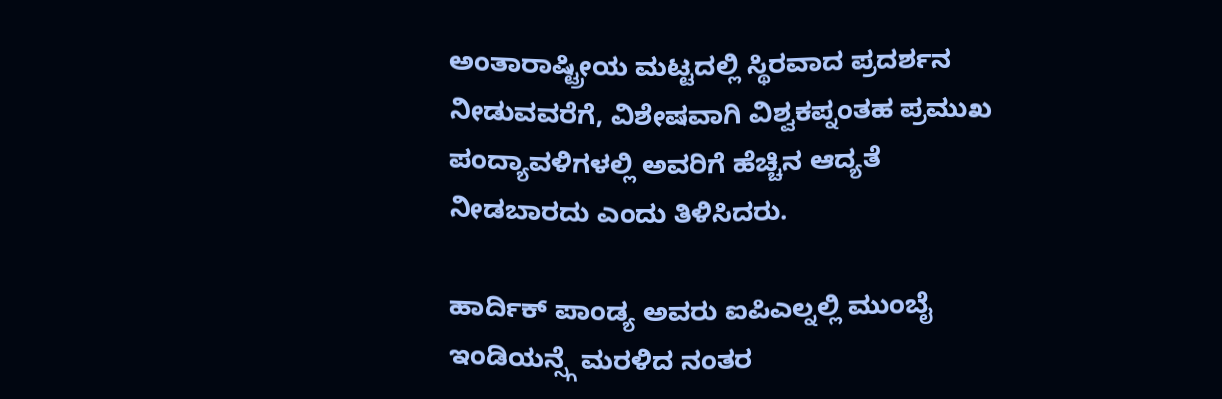ಅಂತಾರಾಷ್ಟ್ರೀಯ ಮಟ್ಟದಲ್ಲಿ ಸ್ಥಿರವಾದ ಪ್ರದರ್ಶನ ನೀಡುವವರೆಗೆ, ವಿಶೇಷವಾಗಿ ವಿಶ್ವಕಪ್ನಂತಹ ಪ್ರಮುಖ ಪಂದ್ಯಾವಳಿಗಳಲ್ಲಿ ಅವರಿಗೆ ಹೆಚ್ಚಿನ ಆದ್ಯತೆ ನೀಡಬಾರದು ಎಂದು ತಿಳಿಸಿದರು.

ಹಾರ್ದಿಕ್ ಪಾಂಡ್ಯ ಅವರು ಐಪಿಎಲ್ನಲ್ಲಿ ಮುಂಬೈ ಇಂಡಿಯನ್ಸ್ಗೆ ಮರಳಿದ ನಂತರ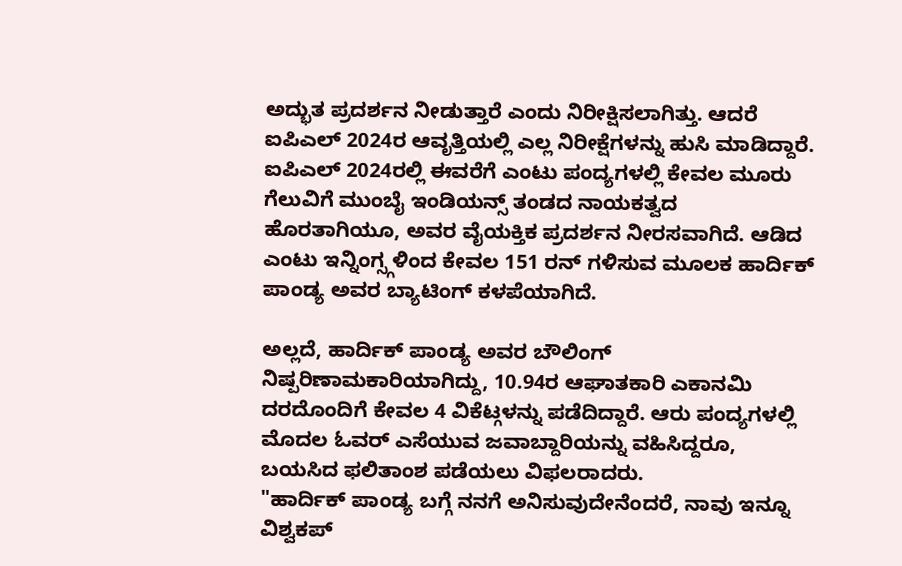ಅದ್ಭುತ ಪ್ರದರ್ಶನ ನೀಡುತ್ತಾರೆ ಎಂದು ನಿರೀಕ್ಷಿಸಲಾಗಿತ್ತು. ಆದರೆ ಐಪಿಎಲ್ 2024ರ ಆವೃತ್ತಿಯಲ್ಲಿ ಎಲ್ಲ ನಿರೀಕ್ಷೆಗಳನ್ನು ಹುಸಿ ಮಾಡಿದ್ದಾರೆ.
ಐಪಿಎಲ್ 2024ರಲ್ಲಿ ಈವರೆಗೆ ಎಂಟು ಪಂದ್ಯಗಳಲ್ಲಿ ಕೇವಲ ಮೂರು ಗೆಲುವಿಗೆ ಮುಂಬೈ ಇಂಡಿಯನ್ಸ್ ತಂಡದ ನಾಯಕತ್ವದ ಹೊರತಾಗಿಯೂ, ಅವರ ವೈಯಕ್ತಿಕ ಪ್ರದರ್ಶನ ನೀರಸವಾಗಿದೆ. ಆಡಿದ ಎಂಟು ಇನ್ನಿಂಗ್ಸ್ಗಳಿಂದ ಕೇವಲ 151 ರನ್ ಗಳಿಸುವ ಮೂಲಕ ಹಾರ್ದಿಕ್ ಪಾಂಡ್ಯ ಅವರ ಬ್ಯಾಟಿಂಗ್ ಕಳಪೆಯಾಗಿದೆ.

ಅಲ್ಲದೆ, ಹಾರ್ದಿಕ್ ಪಾಂಡ್ಯ ಅವರ ಬೌಲಿಂಗ್ ನಿಷ್ಪರಿಣಾಮಕಾರಿಯಾಗಿದ್ದು, 10.94ರ ಆಘಾತಕಾರಿ ಎಕಾನಮಿ ದರದೊಂದಿಗೆ ಕೇವಲ 4 ವಿಕೆಟ್ಗಳನ್ನು ಪಡೆದಿದ್ದಾರೆ. ಆರು ಪಂದ್ಯಗಳಲ್ಲಿ ಮೊದಲ ಓವರ್ ಎಸೆಯುವ ಜವಾಬ್ದಾರಿಯನ್ನು ವಹಿಸಿದ್ದರೂ, ಬಯಸಿದ ಫಲಿತಾಂಶ ಪಡೆಯಲು ವಿಫಲರಾದರು.
"ಹಾರ್ದಿಕ್ ಪಾಂಡ್ಯ ಬಗ್ಗೆ ನನಗೆ ಅನಿಸುವುದೇನೆಂದರೆ, ನಾವು ಇನ್ನೂ ವಿಶ್ವಕಪ್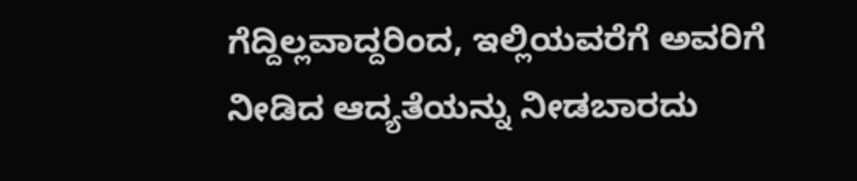ಗೆದ್ದಿಲ್ಲವಾದ್ದರಿಂದ, ಇಲ್ಲಿಯವರೆಗೆ ಅವರಿಗೆ ನೀಡಿದ ಆದ್ಯತೆಯನ್ನು ನೀಡಬಾರದು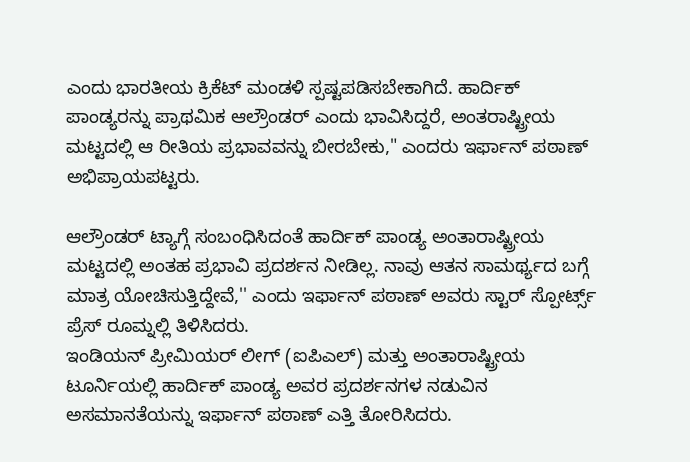ಎಂದು ಭಾರತೀಯ ಕ್ರಿಕೆಟ್ ಮಂಡಳಿ ಸ್ಪಷ್ಟಪಡಿಸಬೇಕಾಗಿದೆ. ಹಾರ್ದಿಕ್ ಪಾಂಡ್ಯರನ್ನು ಪ್ರಾಥಮಿಕ ಆಲ್ರೌಂಡರ್ ಎಂದು ಭಾವಿಸಿದ್ದರೆ, ಅಂತರಾಷ್ಟ್ರೀಯ ಮಟ್ಟದಲ್ಲಿ ಆ ರೀತಿಯ ಪ್ರಭಾವವನ್ನು ಬೀರಬೇಕು," ಎಂದರು ಇರ್ಫಾನ್ ಪಠಾಣ್ ಅಭಿಪ್ರಾಯಪಟ್ಟರು.

ಆಲ್ರೌಂಡರ್ ಟ್ಯಾಗ್ಗೆ ಸಂಬಂಧಿಸಿದಂತೆ ಹಾರ್ದಿಕ್ ಪಾಂಡ್ಯ ಅಂತಾರಾಷ್ಟ್ರೀಯ ಮಟ್ಟದಲ್ಲಿ ಅಂತಹ ಪ್ರಭಾವಿ ಪ್ರದರ್ಶನ ನೀಡಿಲ್ಲ. ನಾವು ಆತನ ಸಾಮರ್ಥ್ಯದ ಬಗ್ಗೆ ಮಾತ್ರ ಯೋಚಿಸುತ್ತಿದ್ದೇವೆ,'' ಎಂದು ಇರ್ಫಾನ್ ಪಠಾಣ್ ಅವರು ಸ್ಟಾರ್ ಸ್ಪೋರ್ಟ್ಸ್ ಪ್ರೆಸ್ ರೂಮ್ನಲ್ಲಿ ತಿಳಿಸಿದರು.
ಇಂಡಿಯನ್ ಪ್ರೀಮಿಯರ್ ಲೀಗ್ (ಐಪಿಎಲ್) ಮತ್ತು ಅಂತಾರಾಷ್ಟ್ರೀಯ ಟೂರ್ನಿಯಲ್ಲಿ ಹಾರ್ದಿಕ್ ಪಾಂಡ್ಯ ಅವರ ಪ್ರದರ್ಶನಗಳ ನಡುವಿನ ಅಸಮಾನತೆಯನ್ನು ಇರ್ಫಾನ್ ಪಠಾಣ್ ಎತ್ತಿ ತೋರಿಸಿದರು.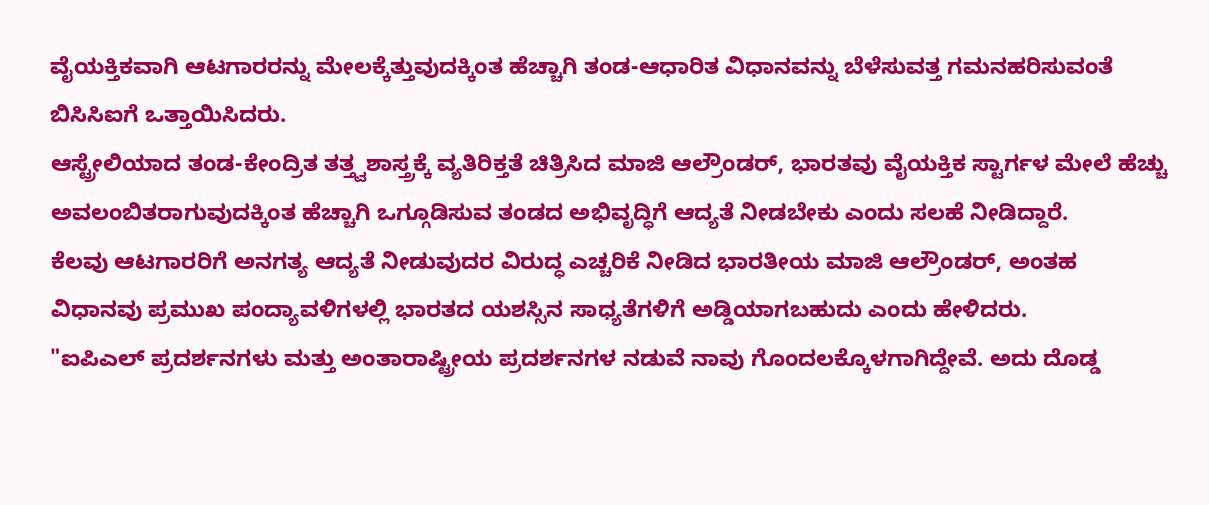ವೈಯಕ್ತಿಕವಾಗಿ ಆಟಗಾರರನ್ನು ಮೇಲಕ್ಕೆತ್ತುವುದಕ್ಕಿಂತ ಹೆಚ್ಚಾಗಿ ತಂಡ-ಆಧಾರಿತ ವಿಧಾನವನ್ನು ಬೆಳೆಸುವತ್ತ ಗಮನಹರಿಸುವಂತೆ ಬಿಸಿಸಿಐಗೆ ಒತ್ತಾಯಿಸಿದರು.
ಆಸ್ಟ್ರೇಲಿಯಾದ ತಂಡ-ಕೇಂದ್ರಿತ ತತ್ತ್ವಶಾಸ್ತ್ರಕ್ಕೆ ವ್ಯತಿರಿಕ್ತತೆ ಚಿತ್ರಿಸಿದ ಮಾಜಿ ಆಲ್ರೌಂಡರ್, ಭಾರತವು ವೈಯಕ್ತಿಕ ಸ್ಟಾರ್ಗಳ ಮೇಲೆ ಹೆಚ್ಚು ಅವಲಂಬಿತರಾಗುವುದಕ್ಕಿಂತ ಹೆಚ್ಚಾಗಿ ಒಗ್ಗೂಡಿಸುವ ತಂಡದ ಅಭಿವೃದ್ಧಿಗೆ ಆದ್ಯತೆ ನೀಡಬೇಕು ಎಂದು ಸಲಹೆ ನೀಡಿದ್ದಾರೆ.
ಕೆಲವು ಆಟಗಾರರಿಗೆ ಅನಗತ್ಯ ಆದ್ಯತೆ ನೀಡುವುದರ ವಿರುದ್ಧ ಎಚ್ಚರಿಕೆ ನೀಡಿದ ಭಾರತೀಯ ಮಾಜಿ ಆಲ್ರೌಂಡರ್, ಅಂತಹ ವಿಧಾನವು ಪ್ರಮುಖ ಪಂದ್ಯಾವಳಿಗಳಲ್ಲಿ ಭಾರತದ ಯಶಸ್ಸಿನ ಸಾಧ್ಯತೆಗಳಿಗೆ ಅಡ್ಡಿಯಾಗಬಹುದು ಎಂದು ಹೇಳಿದರು.
"ಐಪಿಎಲ್ ಪ್ರದರ್ಶನಗಳು ಮತ್ತು ಅಂತಾರಾಷ್ಟ್ರೀಯ ಪ್ರದರ್ಶನಗಳ ನಡುವೆ ನಾವು ಗೊಂದಲಕ್ಕೊಳಗಾಗಿದ್ದೇವೆ. ಅದು ದೊಡ್ಡ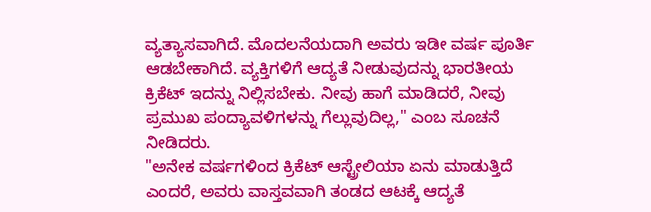ವ್ಯತ್ಯಾಸವಾಗಿದೆ. ಮೊದಲನೆಯದಾಗಿ ಅವರು ಇಡೀ ವರ್ಷ ಪೂರ್ತಿ ಆಡಬೇಕಾಗಿದೆ. ವ್ಯಕ್ತಿಗಳಿಗೆ ಆದ್ಯತೆ ನೀಡುವುದನ್ನು ಭಾರತೀಯ ಕ್ರಿಕೆಟ್ ಇದನ್ನು ನಿಲ್ಲಿಸಬೇಕು. ನೀವು ಹಾಗೆ ಮಾಡಿದರೆ, ನೀವು ಪ್ರಮುಖ ಪಂದ್ಯಾವಳಿಗಳನ್ನು ಗೆಲ್ಲುವುದಿಲ್ಲ," ಎಂಬ ಸೂಚನೆ ನೀಡಿದರು.
"ಅನೇಕ ವರ್ಷಗಳಿಂದ ಕ್ರಿಕೆಟ್ ಆಸ್ಟ್ರೇಲಿಯಾ ಏನು ಮಾಡುತ್ತಿದೆ ಎಂದರೆ, ಅವರು ವಾಸ್ತವವಾಗಿ ತಂಡದ ಆಟಕ್ಕೆ ಆದ್ಯತೆ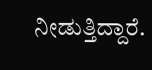ನೀಡುತ್ತಿದ್ದಾರೆ.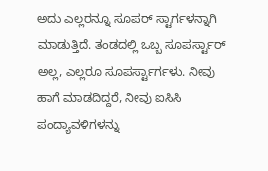ಅದು ಎಲ್ಲರನ್ನೂ ಸೂಪರ್ ಸ್ಟಾರ್ಗಳನ್ನಾಗಿ ಮಾಡುತ್ತಿದೆ. ತಂಡದಲ್ಲಿ ಒಬ್ಬ ಸೂಪರ್ಸ್ಟಾರ್ ಅಲ್ಲ, ಎಲ್ಲರೂ ಸೂಪರ್ಸ್ಟಾರ್ಗಳು. ನೀವು ಹಾಗೆ ಮಾಡದಿದ್ದರೆ, ನೀವು ಐಸಿಸಿ ಪಂದ್ಯಾವಳಿಗಳನ್ನು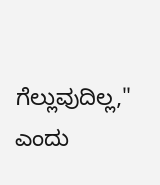ಗೆಲ್ಲುವುದಿಲ್ಲ," ಎಂದು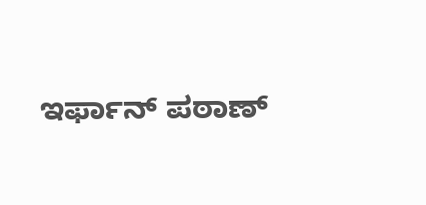ಇರ್ಫಾನ್ ಪಠಾಣ್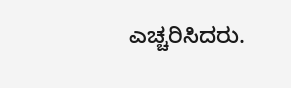ಎಚ್ಚರಿಸಿದರು.